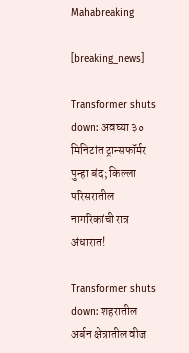Mahabreaking

[breaking_news]

Transformer shuts down: अवघ्या ३० मिनिटांत ट्रान्सफॉर्मर पुन्हा बंद; किल्ला परिसरातील नागरिकांची रात्र अंधारात!

Transformer shuts down: शहरातील अर्बन क्षेत्रातील वीज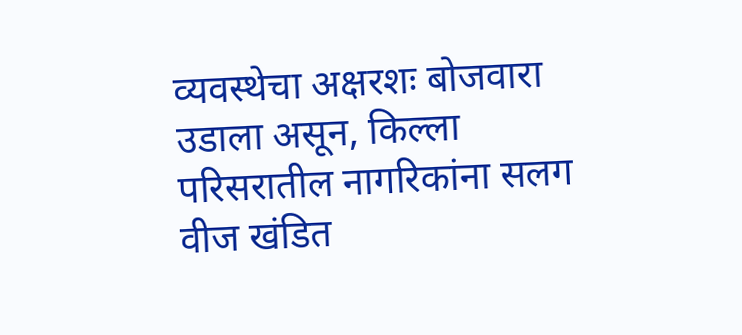व्यवस्थेचा अक्षरशः बोजवारा उडाला असून, किल्ला परिसरातील नागरिकांना सलग वीज खंडित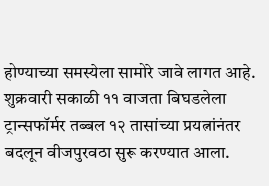होण्याच्या समस्येला सामोरे जावे लागत आहे. शुक्रवारी सकाळी ११ वाजता बिघडलेला ट्रान्सफॉर्मर तब्बल १२ तासांच्या प्रयत्नांनंतर बदलून वीजपुरवठा सुरू करण्यात आला.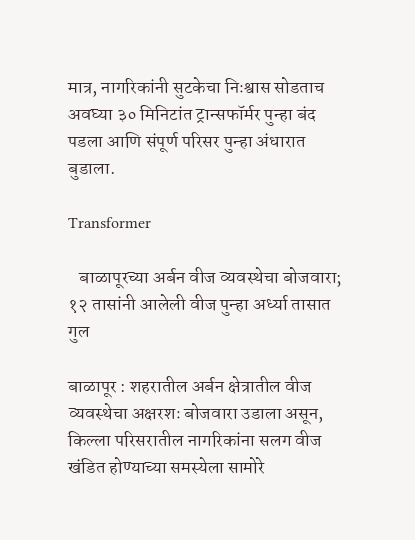मात्र, नागरिकांनी सुटकेचा निःश्वास सोडताच अवघ्या ३० मिनिटांत ट्रान्सफॉर्मर पुन्हा बंद पडला आणि संपूर्ण परिसर पुन्हा अंधारात बुडाला.

Transformer

   बाळापूरच्या अर्बन वीज व्यवस्थेचा बोजवारा; १२ तासांनी आलेली वीज पुन्हा अर्ध्या तासात गुल

बाळापूर : शहरातील अर्बन क्षेत्रातील वीज व्यवस्थेचा अक्षरशः बोजवारा उडाला असून, किल्ला परिसरातील नागरिकांना सलग वीज खंडित होण्याच्या समस्येला सामोरे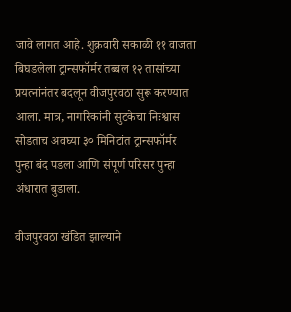जावे लागत आहे. शुक्रवारी सकाळी ११ वाजता बिघडलेला ट्रान्सफॉर्मर तब्बल १२ तासांच्या प्रयत्नांनंतर बदलून वीजपुरवठा सुरू करण्यात आला. मात्र, नागरिकांनी सुटकेचा निःश्वास सोडताच अवघ्या ३० मिनिटांत ट्रान्सफॉर्मर पुन्हा बंद पडला आणि संपूर्ण परिसर पुन्हा अंधारात बुडाला.

वीजपुरवठा खंडित झाल्याने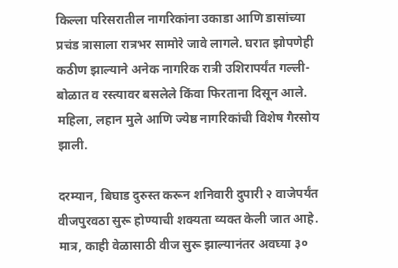किल्ला परिसरातील नागरिकांना उकाडा आणि डासांच्या प्रचंड त्रासाला रात्रभर सामोरे जावे लागले. घरात झोपणेही कठीण झाल्याने अनेक नागरिक रात्री उशिरापर्यंत गल्ली-बोळात व रस्त्यावर बसलेले किंवा फिरताना दिसून आले. महिला, लहान मुले आणि ज्येष्ठ नागरिकांची विशेष गैरसोय झाली.

दरम्यान, बिघाड दुरुस्त करून शनिवारी दुपारी २ वाजेपर्यंत वीजपुरवठा सुरू होण्याची शक्यता व्यक्त केली जात आहे. मात्र, काही वेळासाठी वीज सुरू झाल्यानंतर अवघ्या ३०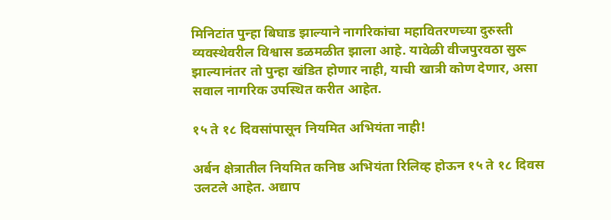मिनिटांत पुन्हा बिघाड झाल्याने नागरिकांचा महावितरणच्या दुरुस्ती व्यवस्थेवरील विश्वास डळमळीत झाला आहे. यावेळी वीजपुरवठा सुरू झाल्यानंतर तो पुन्हा खंडित होणार नाही, याची खात्री कोण देणार, असा सवाल नागरिक उपस्थित करीत आहेत.

१५ ते १८ दिवसांपासून नियमित अभियंता नाही!

अर्बन क्षेत्रातील नियमित कनिष्ठ अभियंता रिलिव्ह होऊन १५ ते १८ दिवस उलटले आहेत. अद्याप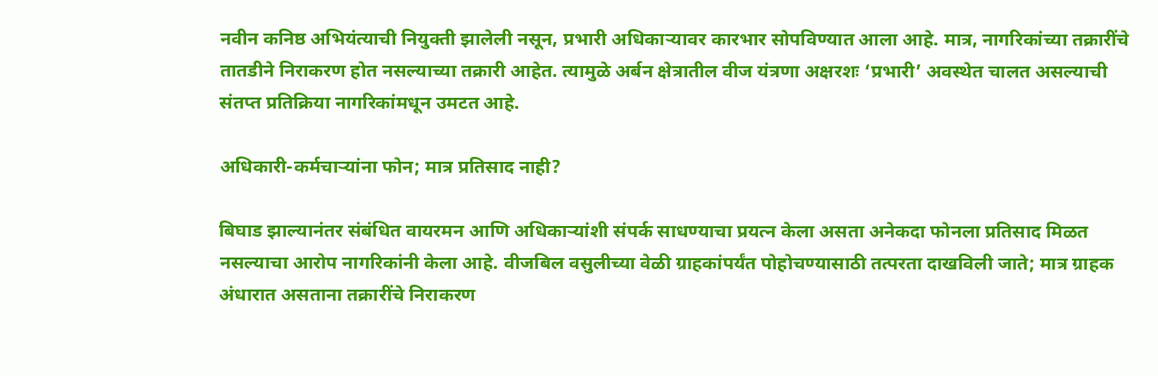नवीन कनिष्ठ अभियंत्याची नियुक्ती झालेली नसून, प्रभारी अधिकाऱ्यावर कारभार सोपविण्यात आला आहे. मात्र, नागरिकांच्या तक्रारींचे तातडीने निराकरण होत नसल्याच्या तक्रारी आहेत. त्यामुळे अर्बन क्षेत्रातील वीज यंत्रणा अक्षरशः ‘प्रभारी’ अवस्थेत चालत असल्याची संतप्त प्रतिक्रिया नागरिकांमधून उमटत आहे.

अधिकारी-कर्मचाऱ्यांना फोन; मात्र प्रतिसाद नाही?

बिघाड झाल्यानंतर संबंधित वायरमन आणि अधिकाऱ्यांशी संपर्क साधण्याचा प्रयत्न केला असता अनेकदा फोनला प्रतिसाद मिळत नसल्याचा आरोप नागरिकांनी केला आहे. वीजबिल वसुलीच्या वेळी ग्राहकांपर्यंत पोहोचण्यासाठी तत्परता दाखविली जाते; मात्र ग्राहक अंधारात असताना तक्रारींचे निराकरण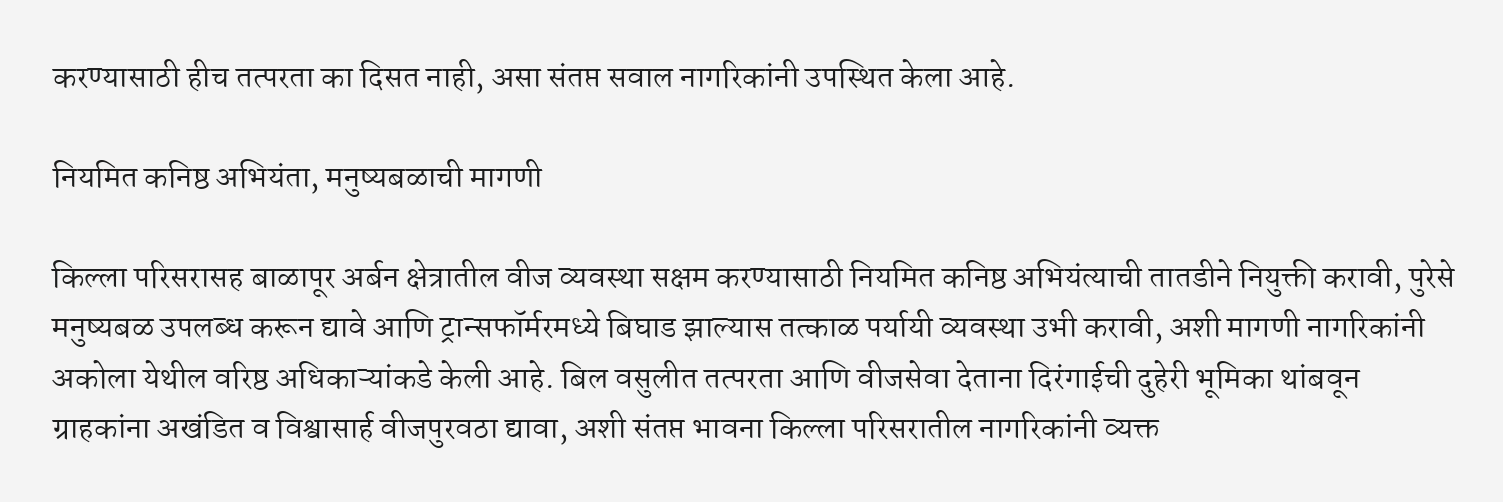करण्यासाठी हीच तत्परता का दिसत नाही, असा संतप्त सवाल नागरिकांनी उपस्थित केला आहे.

नियमित कनिष्ठ अभियंता, मनुष्यबळाची मागणी

किल्ला परिसरासह बाळापूर अर्बन क्षेत्रातील वीज व्यवस्था सक्षम करण्यासाठी नियमित कनिष्ठ अभियंत्याची तातडीने नियुक्ती करावी, पुरेसे मनुष्यबळ उपलब्ध करून द्यावे आणि ट्रान्सफॉर्मरमध्ये बिघाड झाल्यास तत्काळ पर्यायी व्यवस्था उभी करावी, अशी मागणी नागरिकांनी अकोला येथील वरिष्ठ अधिकाऱ्यांकडे केली आहे. बिल वसुलीत तत्परता आणि वीजसेवा देताना दिरंगाईची दुहेरी भूमिका थांबवून ग्राहकांना अखंडित व विश्वासार्ह वीजपुरवठा द्यावा, अशी संतप्त भावना किल्ला परिसरातील नागरिकांनी व्यक्त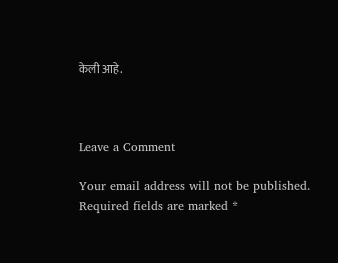केली आहे.



Leave a Comment

Your email address will not be published. Required fields are marked *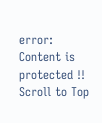error: Content is protected !!
Scroll to Top